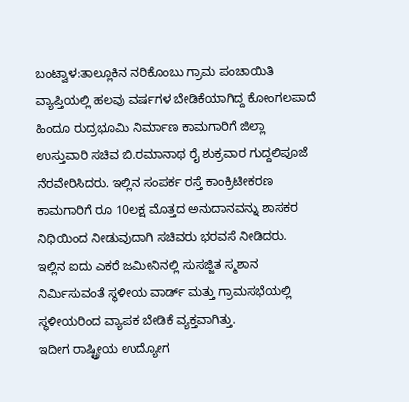ಬಂಟ್ವಾಳ:ತಾಲ್ಲೂಕಿನ ನರಿಕೊಂಬು ಗ್ರಾಮ ಪಂಚಾಯಿತಿ ವ್ಯಾಪ್ತಿಯಲ್ಲಿ ಹಲವು ವರ್ಷಗಳ ಬೇಡಿಕೆಯಾಗಿದ್ದ ಕೋಂಗಲಪಾದೆ ಹಿಂದೂ ರುದ್ರಭೂಮಿ ನಿರ್ಮಾಣ ಕಾಮಗಾರಿಗೆ ಜಿಲ್ಲಾ ಉಸ್ತುವಾರಿ ಸಚಿವ ಬಿ.ರಮಾನಾಥ ರೈ ಶುಕ್ರವಾರ ಗುದ್ದಲಿಪೂಜೆ ನೆರವೇರಿಸಿದರು. ಇಲ್ಲಿನ ಸಂಪರ್ಕ ರಸ್ತೆ ಕಾಂಕ್ರಿಟೀಕರಣ ಕಾಮಗಾರಿಗೆ ರೂ 10ಲಕ್ಷ ಮೊತ್ತದ ಅನುದಾನವನ್ನು ಶಾಸಕರ ನಿಧಿಯಿಂದ ನೀಡುವುದಾಗಿ ಸಚಿವರು ಭರವಸೆ ನೀಡಿದರು.
ಇಲ್ಲಿನ ಐದು ಎಕರೆ ಜಮೀನಿನಲ್ಲಿ ಸುಸಜ್ಜಿತ ಸ್ಮಶಾನ ನಿರ್ಮಿಸುವಂತೆ ಸ್ಥಳೀಯ ವಾರ್ಡ್ ಮತ್ತು ಗ್ರಾಮಸಭೆಯಲ್ಲಿ ಸ್ಥಳೀಯರಿಂದ ವ್ಯಾಪಕ ಬೇಡಿಕೆ ವ್ಯಕ್ತವಾಗಿತ್ತು.
ಇದೀಗ ರಾಷ್ಟ್ರೀಯ ಉದ್ಯೋಗ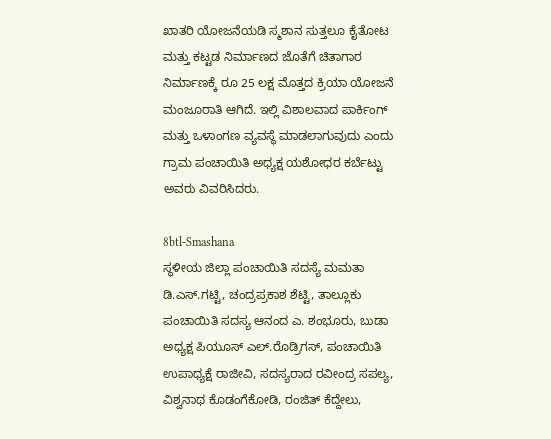ಖಾತರಿ ಯೋಜನೆಯಡಿ ಸ್ಮಶಾನ ಸುತ್ತಲೂ ಕೈತೋಟ ಮತ್ತು ಕಟ್ಟಡ ನಿರ್ಮಾಣದ ಜೊತೆಗೆ ಚಿತಾಗಾರ ನಿರ್ಮಾಣಕ್ಕೆ ರೂ 25 ಲಕ್ಷ ಮೊತ್ತದ ಕ್ರಿಯಾ ಯೋಜನೆ ಮಂಜೂರಾತಿ ಆಗಿದೆ. ಇಲ್ಲಿ ವಿಶಾಲವಾದ ಪಾರ್ಕಿಂಗ್ ಮತ್ತು ಒಳಾಂಗಣ ವ್ಯವಸ್ಥೆ ಮಾಡಲಾಗುವುದು ಎಂದು ಗ್ರಾಮ ಪಂಚಾಯಿತಿ ಅಧ್ಯಕ್ಷ ಯಶೋಧರ ಕರ್ಬೆಟ್ಟು ಅವರು ವಿವರಿಸಿದರು.

8btl-Smashana
ಸ್ಥಳೀಯ ಜಿಲ್ಲಾ ಪಂಚಾಯಿತಿ ಸದಸ್ಯೆ ಮಮತಾ ಡಿ.ಎಸ್.ಗಟ್ಟಿ, ಚಂದ್ರಪ್ರಕಾಶ ಶೆಟ್ಟಿ, ತಾಲ್ಲೂಕು ಪಂಚಾಯಿತಿ ಸದಸ್ಯ ಆನಂದ ಎ. ಶಂಭೂರು, ಬುಡಾ ಅಧ್ಯಕ್ಷ ಪಿಯೂಸ್ ಎಲ್.ರೊಡ್ರಿಗಸ್, ಪಂಚಾಯಿತಿ ಉಪಾಧ್ಯಕ್ಷೆ ರಾಜೀವಿ, ಸದಸ್ಯರಾದ ರವೀಂದ್ರ ಸಪಲ್ಯ, ವಿಶ್ವನಾಥ ಕೊಡಂಗೆಕೋಡಿ, ರಂಜಿತ್ ಕೆದ್ದೇಲು,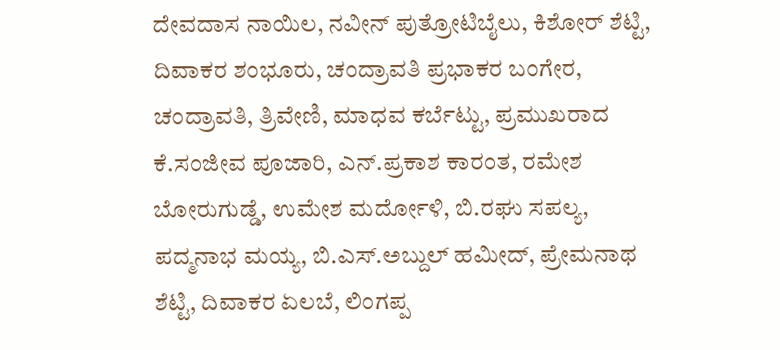ದೇವದಾಸ ನಾಯಿಲ, ನವೀನ್ ಪುತ್ರೋಟಿಬೈಲು, ಕಿಶೋರ್ ಶೆಟ್ಟಿ, ದಿವಾಕರ ಶಂಭೂರು, ಚಂದ್ರಾವತಿ ಪ್ರಭಾಕರ ಬಂಗೇರ, ಚಂದ್ರಾವತಿ, ತ್ರಿವೇಣಿ, ಮಾಧವ ಕರ್ಬೆಟ್ಟು, ಪ್ರಮುಖರಾದ ಕೆ.ಸಂಜೀವ ಪೂಜಾರಿ, ಎನ್.ಪ್ರಕಾಶ ಕಾರಂತ, ರಮೇಶ ಬೋರುಗುಡ್ಡೆ, ಉಮೇಶ ಮರ್ದೋಳಿ, ಬಿ.ರಘು ಸಪಲ್ಯ, ಪದ್ಮನಾಭ ಮಯ್ಯ, ಬಿ.ಎಸ್.ಅಬ್ದುಲ್ ಹಮೀದ್, ಪ್ರೇಮನಾಥ ಶೆಟ್ಟಿ, ದಿವಾಕರ ಏಲಬೆ, ಲಿಂಗಪ್ಪ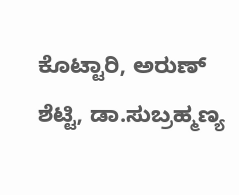ಕೊಟ್ಟಾರಿ, ಅರುಣ್ ಶೆಟ್ಟಿ, ಡಾ.ಸುಬ್ರಹ್ಮಣ್ಯ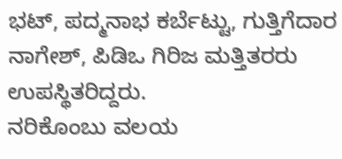ಭಟ್, ಪದ್ಮನಾಭ ಕರ್ಬೆಟ್ಟು, ಗುತ್ತಿಗೆದಾರ ನಾಗೇಶ್, ಪಿಡಿಒ ಗಿರಿಜ ಮತ್ತಿತರರು ಉಪಸ್ಥಿತರಿದ್ದರು.
ನರಿಕೊಂಬು ವಲಯ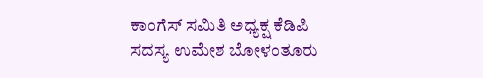ಕಾಂಗೆಸ್ ಸಮಿತಿ ಅಧ್ಯಕ್ಷ ಕೆಡಿಪಿ ಸದಸ್ಯ ಉಮೇಶ ಬೋಳಂತೂರು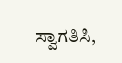ಸ್ವಾಗತಿಸಿ,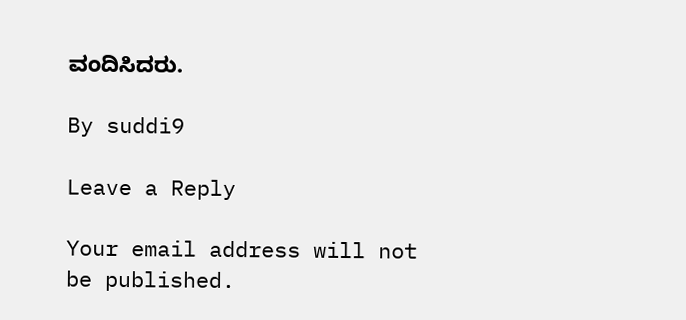ವಂದಿಸಿದರು.

By suddi9

Leave a Reply

Your email address will not be published.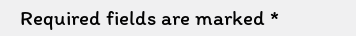Required fields are marked *